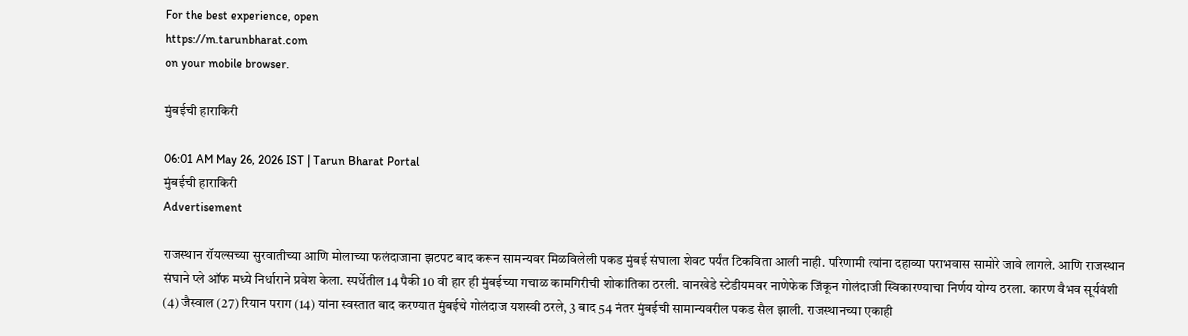For the best experience, open
https://m.tarunbharat.com
on your mobile browser.

मुंबईची हाराकिरी

06:01 AM May 26, 2026 IST | Tarun Bharat Portal
मुंबईची हाराकिरी
Advertisement

राजस्थान रॉयल्सच्या सुरवातीच्या आणि मोलाच्या फलंदाजाना झटपट बाद करून सामन्यवर मिळविलेली पकड मुंबई संघाला शेवट पर्यंत टिकविता आली नाही. परिणामी त्यांना दहाव्या पराभवास सामोरे जावे लागले. आणि राजस्थान संघाने प्ले ऑफ मध्ये निर्धाराने प्रवेश केला. स्पर्धेतील 14 पैकी 10 वी हार ही मुंबईच्या गचाळ कामगिरीची शोकांतिका ठरली. वानखेडे स्टेडीयमवर नाणेफेक जिंकून गोलंदाजी स्विकारण्याचा निर्णय योग्य ठरला. कारण वैभव सूर्यवंशी (4) जैस्वाल (27) रियान पराग (14) यांना स्वस्तात बाद करण्यात मुंबईचे गोलंदाज यशस्वी ठरले, 3 बाद 54 नंतर मुंबईची सामान्यवरील पकड सैल झाली. राजस्थानच्या एकाही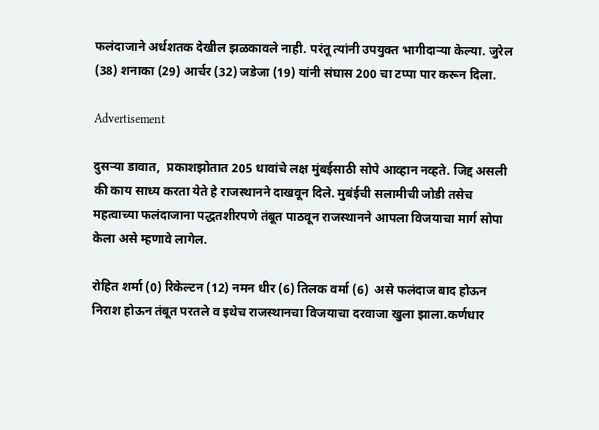फलंदाजाने अर्धशतक देखील झळकावले नाही. परंतू त्यांनी उपयुक्त भागीदाऱ्या केल्या. जुरेल (38) शनाका (29) आर्चर (32) जडेजा (19) यांनी संघास 200 चा टप्पा पार करून दिला.

Advertisement

दुसऱ्या डावात,  प्रकाशझोतात 205 धावांचे लक्ष मुंबईसाठी सोपे आव्हान नव्हते. जिद्द असली की काय साध्य करता येते हे राजस्थानने दाखवून दिले. मुबंईची सलामीची जोडी तसेच महत्वाच्या फलंदाजाना पद्धतशीरपणे तंबूत पाठवून राजस्थानने आपला विजयाचा मार्ग सोपा केला असे म्हणावे लागेल.

रोहित शर्मा (0) रिकेल्टन (12) नमन धीर (6) तिलक वर्मा (6)  असे फलंदाज बाद होऊन निराश होऊन तंबूत परतले व इथेच राजस्थानचा विजयाचा दरवाजा खुला झाला.कर्णधार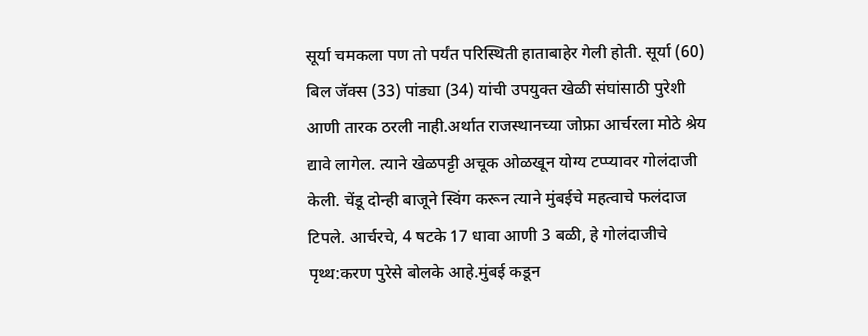सूर्या चमकला पण तो पर्यंत परिस्थिती हाताबाहेर गेली होती. सूर्या (60) बिल जॅक्स (33) पांड्या (34) यांची उपयुक्त खेळी संघांसाठी पुरेशी आणी तारक ठरली नाही.अर्थात राजस्थानच्या जोफ्रा आर्चरला मोठे श्रेय द्यावे लागेल. त्याने खेळपट्टी अचूक ओळखून योग्य टप्प्यावर गोलंदाजी केली. चेंडू दोन्ही बाजूने स्विंग करून त्याने मुंबईचे महत्वाचे फलंदाज टिपले. आर्चरचे, 4 षटके 17 धावा आणी 3 बळी, हे गोलंदाजीचे पृथ्थ:करण पुरेसे बोलके आहे.मुंबई कडून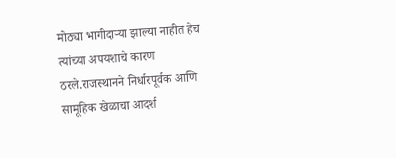मोठ्या भागीदाऱ्या झाल्या नाहीत हेच त्यांच्या अपयशाचे कारण ठरले.राजस्थानने निर्धारपूर्वक आणि सामूहिक खेळाचा आदर्श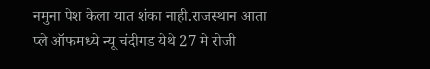नमुना पेश केला यात शंका नाही.राजस्थान आता प्ले ऑफमध्ये न्यू चंदीगड येथे 27 मे रोजी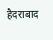हैदराबाद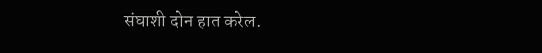संघाशी दोन हात करेल.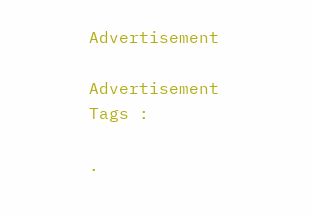Advertisement

Advertisement
Tags :

.